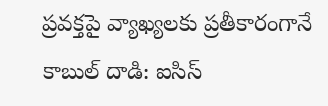ప్రవక్తపై వ్యాఖ్యలకు ప్రతీకారంగానే కాబుల్ దాడి: ఐసిస్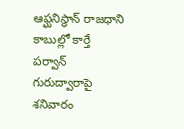ఆఫ్ఘనిస్థాన్ రాజధాని కాబుల్లో కార్తే పర్వాన్ గురుద్వారాపై శనివారం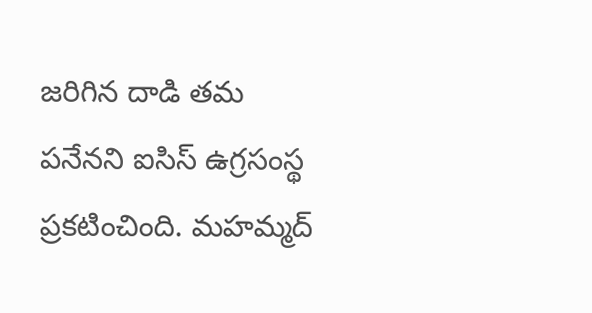జరిగిన దాడి తమ పనేనని ఐసిస్ ఉగ్రసంస్థ ప్రకటించింది. మహమ్మద్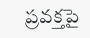ప్రవక్తపై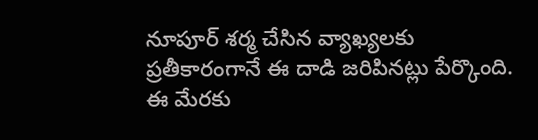నూపూర్ శర్మ చేసిన వ్యాఖ్యలకు ప్రతీకారంగానే ఈ దాడి జరిపినట్లు పేర్కొంది. ఈ మేరకు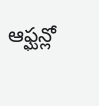ఆఫ్ఘన్లో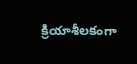క్రియాశీలకంగా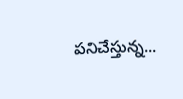పనిచేస్తున్న...